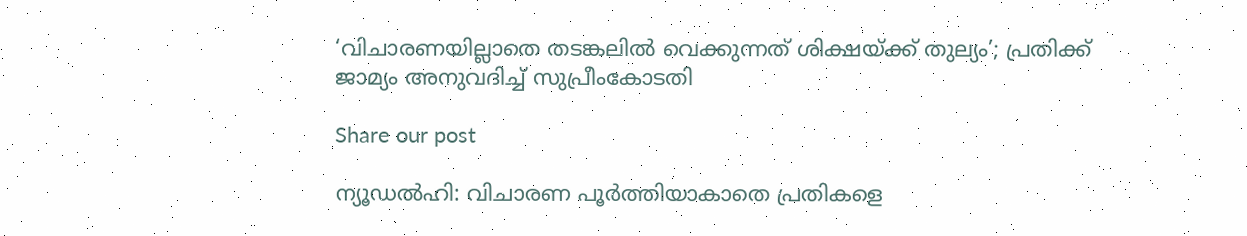‘വിചാരണയില്ലാതെ തടങ്കലിൽ വെക്കുന്നത് ശിക്ഷയ്ക്ക് തുല്യം’; പ്രതിക്ക് ജാമ്യം അനുവദിച്ച് സുപ്രീംകോടതി

Share our post

ന്യൂഡൽഹി: വിചാരണ പൂർത്തിയാകാതെ പ്രതികളെ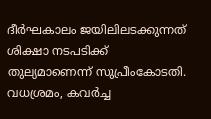ദീർഘകാലം ജയിലിലടക്കുന്നത് ശിക്ഷാ നടപടിക്ക് തുല്യമാണെന്ന് സുപ്രീംകോടതി. വധശ്രമം, കവർച്ച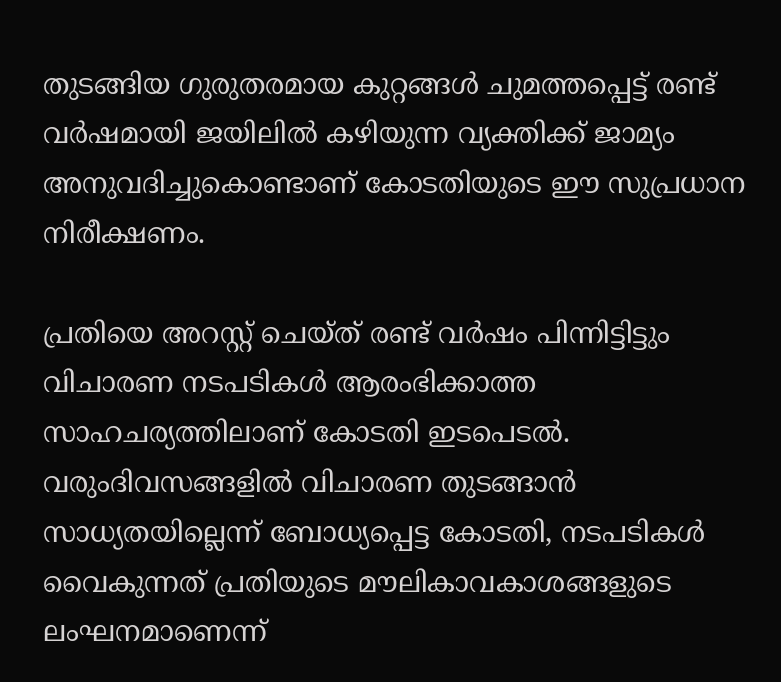തുടങ്ങിയ ഗുരുതരമായ കുറ്റങ്ങൾ ചുമത്തപ്പെട്ട് രണ്ട് വർഷമായി ജയിലിൽ കഴിയുന്ന വ്യക്തിക്ക് ജാമ്യം അനുവദിച്ചുകൊണ്ടാണ് കോടതിയുടെ ഈ സുപ്രധാന നിരീക്ഷണം.

പ്രതിയെ അറസ്റ്റ് ചെയ്ത് രണ്ട് വർഷം പിന്നിട്ടിട്ടും വിചാരണ നടപടികൾ ആരംഭിക്കാത്ത സാഹചര്യത്തിലാണ് കോടതി ഇടപെടൽ. വരുംദിവസങ്ങളിൽ വിചാരണ തുടങ്ങാൻ സാധ്യതയില്ലെന്ന് ബോധ്യപ്പെട്ട കോടതി, നടപടികൾ വൈകുന്നത് പ്രതിയുടെ മൗലികാവകാശങ്ങളുടെ ലംഘനമാണെന്ന്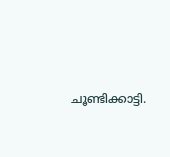ചൂണ്ടിക്കാട്ടി.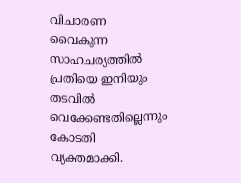വിചാരണ വൈകുന്ന സാഹചര്യത്തിൽ പ്രതിയെ ഇനിയും തടവിൽ വെക്കേണ്ടതില്ലെന്നും കോടതി വ്യക്തമാക്കി.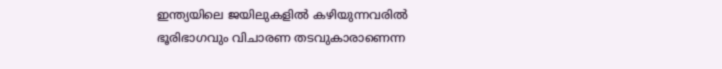ഇന്ത്യയിലെ ജയിലുകളിൽ കഴിയുന്നവരിൽ ഭൂരിഭാഗവും വിചാരണ തടവുകാരാണെന്ന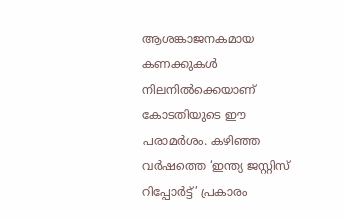ആശങ്കാജനകമായ കണക്കുകൾ നിലനിൽക്കെയാണ് കോടതിയുടെ ഈ പരാമർശം. കഴിഞ്ഞ വർഷത്തെ ‘ഇന്ത്യ ജസ്റ്റിസ് റിപ്പോർട്ട്’ പ്രകാരം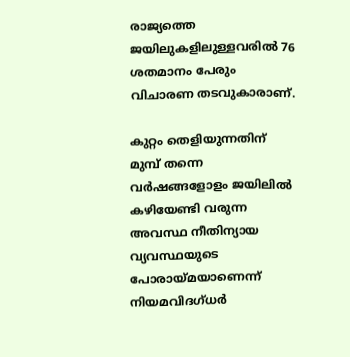രാജ്യത്തെ ജയിലുകളിലുള്ളവരിൽ 76 ശതമാനം പേരും വിചാരണ തടവുകാരാണ്.

കുറ്റം തെളിയുന്നതിന് മുമ്പ് തന്നെ വർഷങ്ങളോളം ജയിലിൽ കഴിയേണ്ടി വരുന്ന അവസ്ഥ നീതിന്യായ വ്യവസ്ഥയുടെ പോരായ്മയാണെന്ന് നിയമവിദഗ്ധർ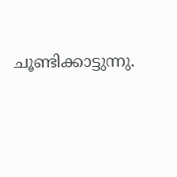ചൂണ്ടിക്കാട്ടുന്നു.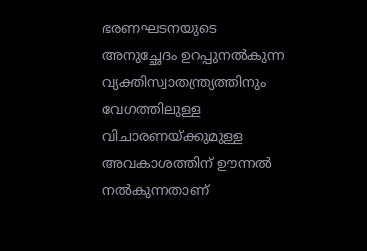ഭരണഘടനയുടെ അനുച്ഛേദം ഉറപ്പുനൽകുന്ന വ്യക്തിസ്വാതന്ത്ര്യത്തിനും വേഗത്തിലുള്ള വിചാരണയ്ക്കുമുള്ള അവകാശത്തിന് ഊന്നൽ നൽകുന്നതാണ്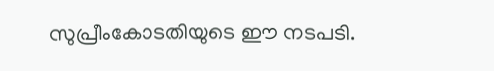സുപ്രീംകോടതിയുടെ ഈ നടപടി.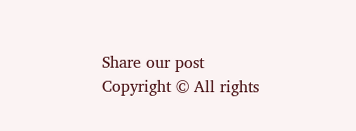Share our post
Copyright © All rights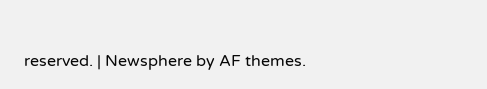reserved. | Newsphere by AF themes.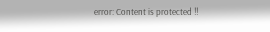error: Content is protected !!